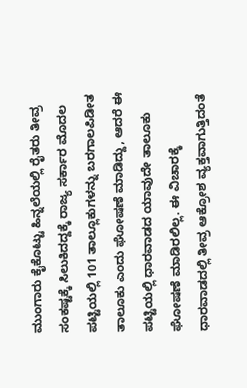ಮುಂಗಾರು ಕೈಕೊಟ್ಟು ಹಿನ್ನಲೆಯಲ್ಲಿ ರೈತರು ತೀವ್ರ ಸಂಕಷ್ಟಕ್ಕೆ ಸಿಲುಕಿದದ್ದಕ್ಕೆ ರಾಜ್ಯ ಸರ್ಕಾರ ಮೊದಲ ಪಟ್ಟಿಯಲ್ಲಿ 101 ತಾಲ್ಲೂಕುಗಳನ್ನು ಬರಗಾಲಪಿಡೀತ ತಾಲೂಕು ಎಂದು ಘೋಷಣೆ ಮಾಡಿದ್ದು, ಆದರೆ ಈ ಪಟ್ಟಿಯಲ್ಲಿ ಧಾರವಾಡದ ಯಾವುದೇ ತಾಲೂಕು ಘೋಷಣೆ ಮಾಡಿರಲಿಲ್ಲ. ಈ ವಿಚಾರಕ್ಕೆ ಧಾರವಾಡದಲ್ಲಿ ತೀವ್ರ ಆಕ್ರೋಶ ವ್ಯಕ್ತವಾಗುತ್ತಿದಂತೆ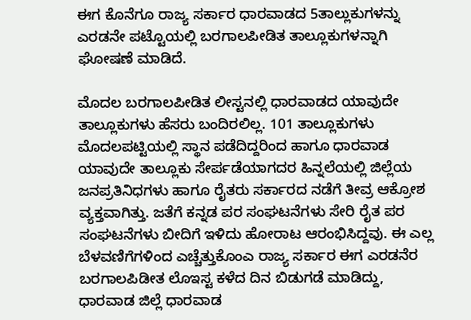ಈಗ ಕೊನೆಗೂ ರಾಜ್ಯ ಸರ್ಕಾರ ಧಾರವಾಡದ 5ತಾಲ್ಲುಕುಗಳನ್ನು ಎರಡನೇ ಪಟ್ಟೊಯಲ್ಲಿ ಬರಗಾಲಪೀಡಿತ ತಾಲ್ಲೂಕುಗಳನ್ನಾಗಿ ಘೋಷಣೆ ಮಾಡಿದೆ.

ಮೊದಲ ಬರಗಾಲಪೀಡಿತ ಲೀಸ್ಟನಲ್ಲಿ ಧಾರವಾಡದ ಯಾವುದೇ ತಾಲ್ಲೂಕುಗಳು ಹೆಸರು ಬಂದಿರಲಿಲ್ಲ. 101 ತಾಲ್ಲೂಕುಗಳು ಮೊದಲಪಟ್ಟಿಯಲ್ಲಿ ಸ್ಥಾನ ಪಡೆದಿದ್ದರಿಂದ ಹಾಗೂ ಧಾರವಾಡ ಯಾವುದೇ ತಾಲ್ಲೂಕು ಸೇರ್ಪಡೆಯಾಗದರ ಹಿನ್ನಲೆಯಲ್ಲಿ ಜಿಲ್ಲೆಯ ಜನಪ್ರತಿನಿಧಗಳು ಹಾಗೂ ರೈತರು ಸರ್ಕಾರದ ನಡೆಗೆ ತೀವ್ರ ಆಕ್ರೋಶ ವ್ಯಕ್ತವಾಗಿತ್ತು. ಜತೆಗೆ ಕನ್ನಡ ಪರ ಸಂಘಟನೆಗಳು ಸೇರಿ ರೈತ ಪರ ಸಂಘಟನೆಗಳು ಬೀದಿಗೆ ಇಳಿದು ಹೋರಾಟ ಆರಂಭಿಸಿದ್ದವು. ಈ ಎಲ್ಲ ಬೆಳವಣಿಗೆಗಳಿಂದ ಎಚ್ಚೆತ್ತುಕೊಂಎ ರಾಜ್ಯ ಸರ್ಕಾರ ಈಗ ಎರಡನೆರ ಬರಗಾಲಪಿಡೀತ ಲೊಇಸ್ಟ ಕಳೆದ ದಿನ ಬಿಡುಗಡೆ ಮಾಡಿದ್ದು, ಧಾರವಾಡ ಜಿಲ್ಲೆ ಧಾರವಾಡ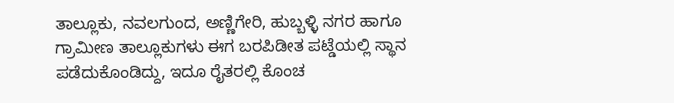ತಾಲ್ಲೂಕು, ನವಲಗುಂದ, ಅಣ್ಣಿಗೇರಿ, ಹುಬ್ಬಳ್ಳಿ ನಗರ ಹಾಗೂ ಗ್ರಾಮೀಣ ತಾಲ್ಲೂಕುಗಳು ಈಗ ಬರಪಿಡೀತ ಪಟ್ಡೆಯಲ್ಲಿ ಸ್ಥಾನ ಪಡೆದುಕೊಂಡಿದ್ದು, ಇದೂ ರೈತರಲ್ಲಿ ಕೊಂಚ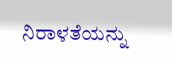ನಿರಾಳತೆಯನ್ನು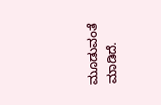ಮೂಡುವಂತೆ ಮಾಡಿದೆ.